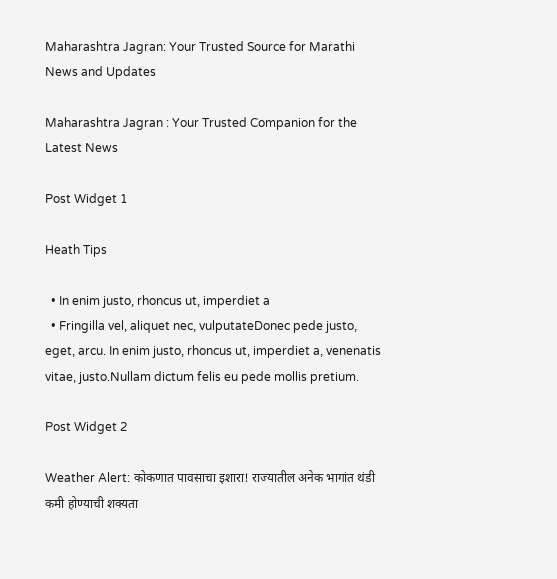Maharashtra Jagran: Your Trusted Source for Marathi News and Updates

Maharashtra Jagran : Your Trusted Companion for the Latest News

Post Widget 1

Heath Tips

  • In enim justo, rhoncus ut, imperdiet a
  • Fringilla vel, aliquet nec, vulputateDonec pede justo,  eget, arcu. In enim justo, rhoncus ut, imperdiet a, venenatis vitae, justo.Nullam dictum felis eu pede mollis pretium.

Post Widget 2

Weather Alert: कोकणात पावसाचा इशारा! राज्यातील अनेक भागांत थंडी कमी होण्याची शक्यता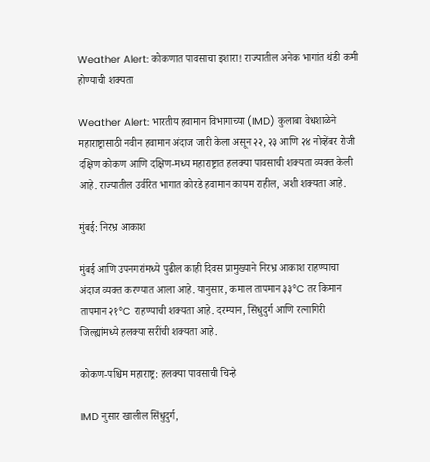Weather Alert: कोकणात पावसाचा इशारा! राज्यातील अनेक भागांत थंडी कमी होण्याची शक्यता

Weather Alert: भारतीय हवामान विभागाच्या (IMD) कुलाबा वेधशाळेने महाराष्ट्रासाठी नवीन हवामान अंदाज जारी केला असून २२, २३ आणि २४ नोव्हेंबर रोजी दक्षिण कोकण आणि दक्षिण-मध्य महाराष्ट्रात हलक्या पावसाची शक्यता व्यक्त केली आहे. राज्यातील उर्वरित भागात कोरडे हवामान कायम राहील, अशी शक्यता आहे.

मुंबई: निरभ्र आकाश

मुंबई आणि उपनगरांमध्ये पुढील काही दिवस प्रामुख्याने निरभ्र आकाश राहण्याचा अंदाज व्यक्त करण्यात आला आहे. यानुसार, कमाल तापमान ३३°C तर किमान तापमान २१°C राहण्याची शक्यता आहे. दरम्यान, सिंधुदुर्ग आणि रत्नागिरी जिल्ह्यांमध्ये हलक्या सरींची शक्यता आहे.

कोकण-पश्चिम महाराष्ट्र: हलक्या पावसाची चिन्हे

IMD नुसार खालील सिंधुदुर्ग,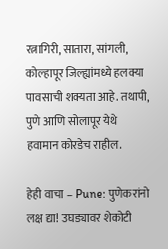रत्नागिरी, सातारा, सांगली, कोल्हापूर जिल्ह्यांमध्ये हलक्या पावसाची शक्यता आहे. तथापी, पुणे आणि सोलापूर येथे हवामान कोरडेच राहील.

हेही वाचा – Pune: पुणेकरांनो लक्ष द्या! उघड्यावर शेकोटी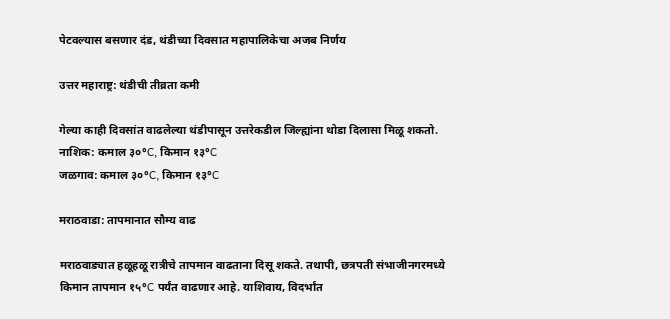पेटवल्यास बसणार दंड, थंडीच्या दिवसात महापालिकेचा अजब निर्णय

उत्तर महाराष्ट्र: थंडीची तीव्रता कमी

गेल्या काही दिवसांत वाढलेल्या थंडीपासून उत्तरेकडील जिल्ह्यांना थोडा दिलासा मिळू शकतो.
नाशिक: कमाल ३०°C, किमान १३°C
जळगाव: कमाल ३०°C, किमान १३°C

मराठवाडा: तापमानात सौम्य वाढ

मराठवाड्यात हळूहळू रात्रीचे तापमान वाढताना दिसू शकते. तथापी, छत्रपती संभाजीनगरमध्ये किमान तापमान १५°C पर्यंत वाढणार आहे. याशिवाय, विदर्भांत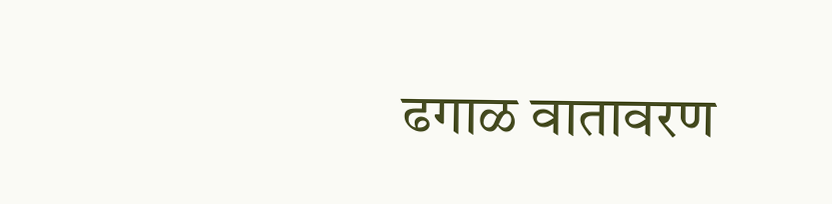ढगाळ वातावरण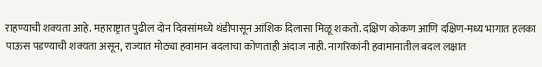राहण्याची शक्यता आहे. महाराष्ट्रात पुढील दोन दिवसांमध्ये थंडीपासून आंशिक दिलासा मिळू शकतो. दक्षिण कोकण आणि दक्षिण-मध्य भागात हलका पाऊस पडण्याची शक्यता असून, राज्यात मोठ्या हवामान बदलाचा कोणताही अंदाज नाही. नागरिकांनी हवामानातील बदल लक्षात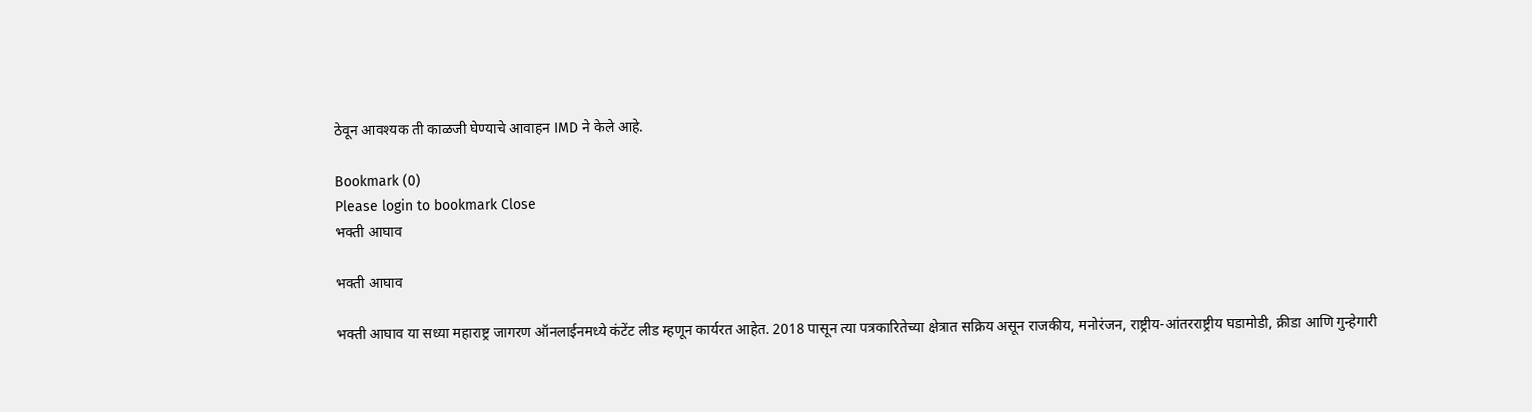ठेवून आवश्यक ती काळजी घेण्याचे आवाहन IMD ने केले आहे.

Bookmark (0)
Please login to bookmark Close
भक्ती आघाव

भक्ती आघाव

भक्ती आघाव या सध्या महाराष्ट्र जागरण ऑनलाईनमध्ये कंटेंट लीड म्हणून कार्यरत आहेत. 2018 पासून त्या पत्रकारितेच्या क्षेत्रात सक्रिय असून राजकीय, मनोरंजन, राष्ट्रीय-आंतरराष्ट्रीय घडामोडी, क्रीडा आणि गुन्हेगारी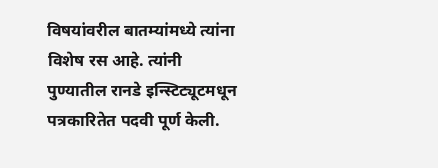विषयांवरील बातम्यांमध्ये त्यांना विशेष रस आहे. त्यांनी पुण्यातील रानडे इन्स्टिट्यूटमधून पत्रकारितेत पदवी पूर्ण केली.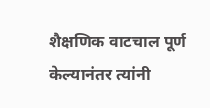शैक्षणिक वाटचाल पूर्ण केल्यानंतर त्यांनी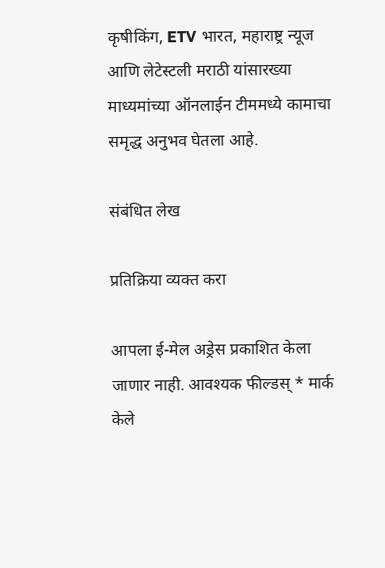कृषीकिंग, ETV भारत, महाराष्ट्र न्यूज आणि लेटेस्टली मराठी यांसारख्या माध्यमांच्या ऑनलाईन टीममध्ये कामाचा समृद्ध अनुभव घेतला आहे.

संबंधित लेख

प्रतिक्रिया व्यक्त करा

आपला ई-मेल अड्रेस प्रकाशित केला जाणार नाही. आवश्यक फील्डस् * मार्क केले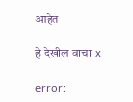आहेत

हे देखील वाचा x

error: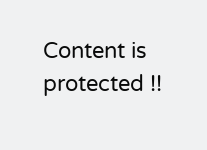Content is protected !!